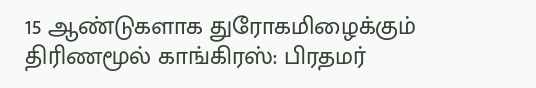15 ஆண்டுகளாக துரோகமிழைக்கும் திரிணமூல் காங்கிரஸ்: பிரதமர்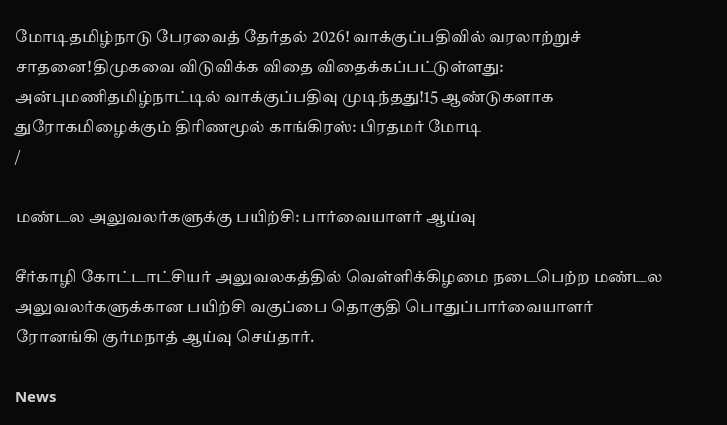மோடிதமிழ்நாடு பேரவைத் தேர்தல் 2026! வாக்குப்பதிவில் வரலாற்றுச் சாதனை!திமுகவை விடுவிக்க விதை விதைக்கப்பட்டுள்ளது: அன்புமணிதமிழ்நாட்டில் வாக்குப்பதிவு முடிந்தது!15 ஆண்டுகளாக துரோகமிழைக்கும் திரிணமூல் காங்கிரஸ்: பிரதமர் மோடி
/

மண்டல அலுவலர்களுக்கு பயிற்சி: பார்வையாளர் ஆய்வு

சீர்காழி கோட்டாட்சியர் அலுவலகத்தில் வெள்ளிக்கிழமை நடைபெற்ற மண்டல அலுவலர்களுக்கான பயிற்சி வகுப்பை தொகுதி பொதுப்பார்வையாளர் ரோனங்கி குர்மநாத் ஆய்வு செய்தார்.

News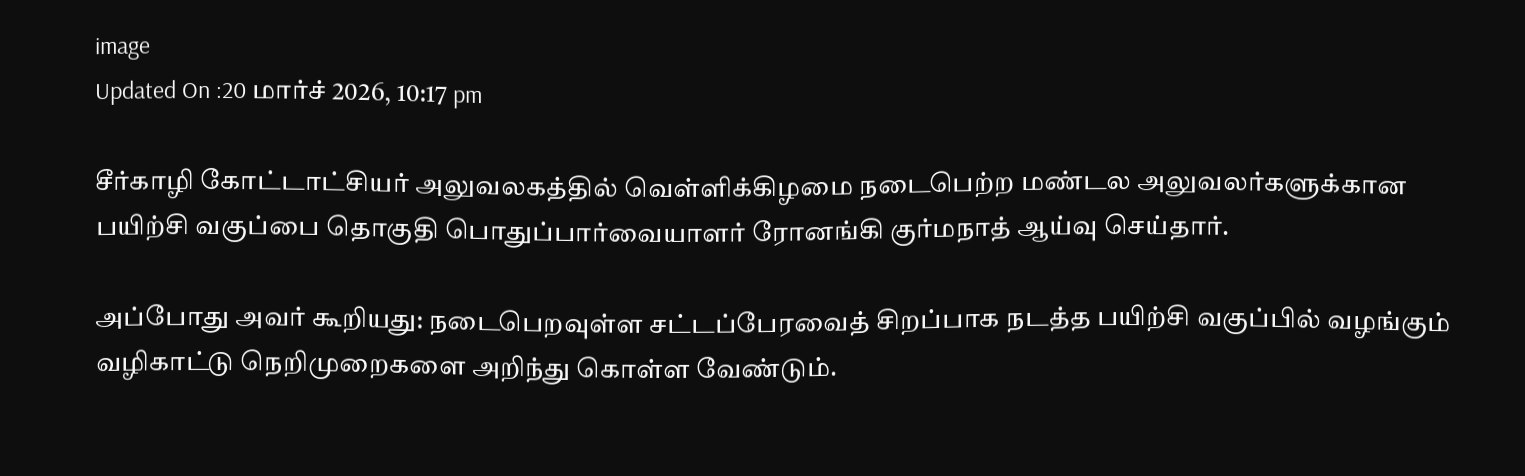image
Updated On :20 மார்ச் 2026, 10:17 pm

சீர்காழி கோட்டாட்சியர் அலுவலகத்தில் வெள்ளிக்கிழமை நடைபெற்ற மண்டல அலுவலர்களுக்கான பயிற்சி வகுப்பை தொகுதி பொதுப்பார்வையாளர் ரோனங்கி குர்மநாத் ஆய்வு செய்தார்.

அப்போது அவர் கூறியது: நடைபெறவுள்ள சட்டப்பேரவைத் சிறப்பாக நடத்த பயிற்சி வகுப்பில் வழங்கும் வழிகாட்டு நெறிமுறைகளை அறிந்து கொள்ள வேண்டும்.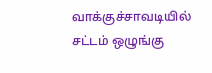வாக்குச்சாவடியில் சட்டம் ஒழுங்கு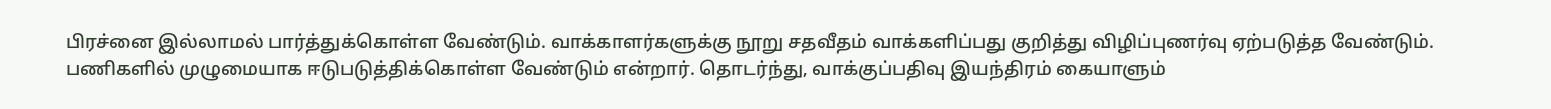பிரச்னை இல்லாமல் பார்த்துக்கொள்ள வேண்டும். வாக்காளர்களுக்கு நூறு சதவீதம் வாக்களிப்பது குறித்து விழிப்புணர்வு ஏற்படுத்த வேண்டும். பணிகளில் முழுமையாக ஈடுபடுத்திக்கொள்ள வேண்டும் என்றார். தொடர்ந்து, வாக்குப்பதிவு இயந்திரம் கையாளும்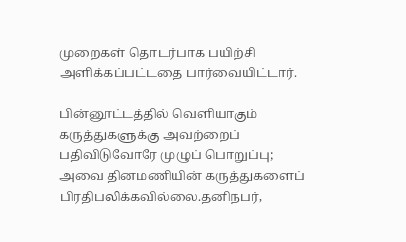முறைகள் தொடர்பாக பயிற்சி அளிக்கப்பட்டதை பார்வையிட்டார்.

பின்னூட்டத்தில் வெளியாகும் கருத்துகளுக்கு அவற்றைப் பதிவிடுவோரே முழுப் பொறுப்பு; அவை தினமணியின் கருத்துகளைப் பிரதிபலிக்கவில்லை.தனிநபர்,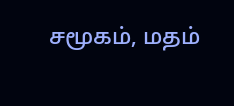சமூகம், மதம்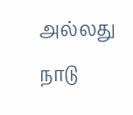அல்லது நாடு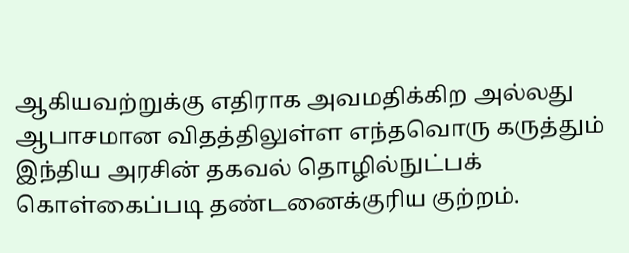ஆகியவற்றுக்கு எதிராக அவமதிக்கிற அல்லது ஆபாசமான விதத்திலுள்ள எந்தவொரு கருத்தும் இந்திய அரசின் தகவல் தொழில்நுட்பக் கொள்கைப்படி தண்டனைக்குரிய குற்றம்.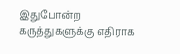இதுபோன்ற கருத்துகளுக்கு எதிராக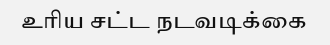உரிய சட்ட நடவடிக்கை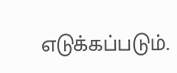எடுக்கப்படும்.